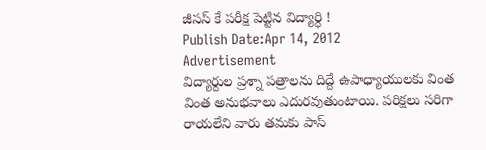జీసస్ కే పరీక్ష పెట్టిన విద్యార్ధి !
Publish Date:Apr 14, 2012
Advertisement
విద్యార్దుల ప్రశ్నా పత్రాలను దిద్దే ఉపాధ్యాయులకు వింత వింత అనుభవాలు ఎదురవుతుంటాయి. పరిక్షలు సరిగా రాయలేని వారు తమకు పాస్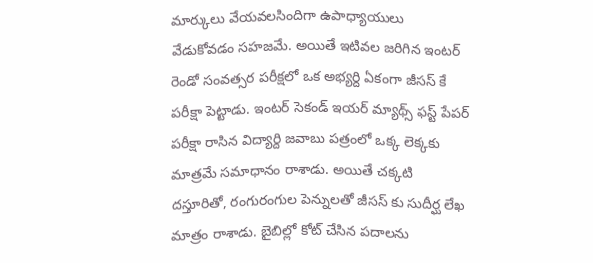మార్కులు వేయవలసిందిగా ఉపాధ్యాయులు వేడుకోవడం సహజమే. అయితే ఇటివల జరిగిన ఇంటర్ రెండో సంవత్సర పరీక్షలో ఒక అభ్యర్ది ఏకంగా జీసస్ కే పరీక్షా పెట్టాడు. ఇంటర్ సెకండ్ ఇయర్ మ్యాథ్స్ ఫస్ట్ పేపర్ పరీక్షా రాసిన విద్యార్ది జవాబు పత్రంలో ఒక్క లెక్కకు మాత్రమే సమాధానం రాశాడు. అయితే చక్కటి దస్తూరితో, రంగురంగుల పెన్నులతో జీసస్ కు సుదీర్ఘ లేఖ మాత్రం రాశాడు. బైబిల్లో కోట్ చేసిన పదాలను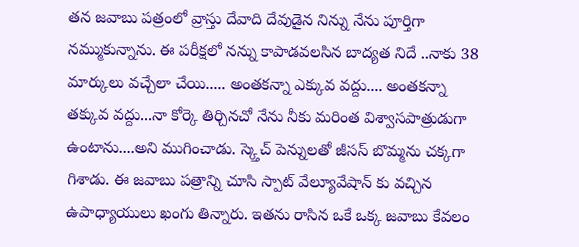తన జవాబు పత్రంలో వ్రాస్తు దేవాది దేవుడైన నిన్ను నేను పూర్తిగా నమ్ముకున్నాను. ఈ పరీక్షలో నన్ను కాపాడవలసిన బాద్యత నిదే ..నాకు 38 మార్కులు వచ్చేలా చేయి..... అంతకన్నా ఎక్కువ వద్దు.... అంతకన్నా తక్కువ వద్దు...నా కోర్కె తిర్చినచో నేను నీకు మరింత విశ్వాసపాత్రుడుగా ఉంటాను....అని ముగించాడు. స్క్తెచ్ పెన్నులతో జీసస్ బొమ్మను చక్కగా గిశాడు. ఈ జవాబు పత్రాన్ని చూసి స్పాట్ వేల్యూవేషాన్ కు వచ్చిన ఉపాధ్యాయులు ఖంగు తిన్నారు. ఇతను రాసిన ఒకే ఒక్క జవాబు కేవలం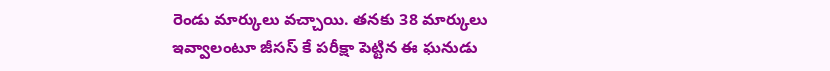రెండు మార్కులు వచ్చాయి. తనకు 38 మార్కులు ఇవ్వాలంటూ జీసస్ కే పరీక్షా పెట్టిన ఈ ఘనుడు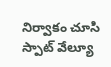నిర్వాకం చూసి స్పాట్ వేల్యూ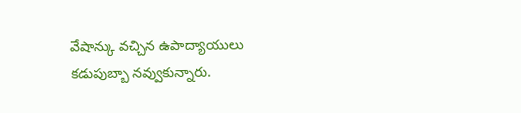వేషాన్కు వచ్చిన ఉపాద్యాయులు కడుపుబ్బా నవ్వుకున్నారు.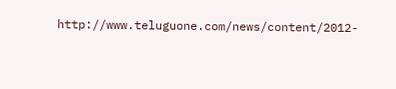http://www.teluguone.com/news/content/2012-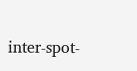inter-spot-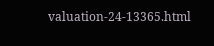valuation-24-13365.html